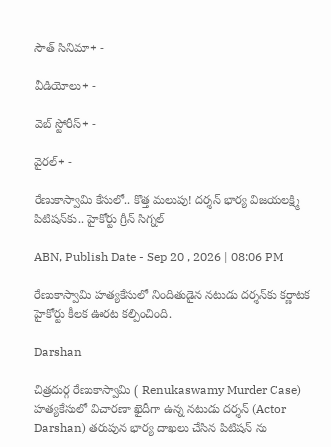సౌత్ సినిమా+ -

వీడియోలు+ -

వెబ్ స్టోరీస్+ -

వైరల్+ -

రేణుకాస్వామి కేసులో.. కొత్త మలుపు! దర్శన్‌ భార్య విజయలక్ష్మి పిటిషన్‌కు.. హైకోర్టు గ్రీన్ సిగ్నల్

ABN, Publish Date - Sep 20 , 2026 | 08:06 PM

రేణుకాస్వామి హత్యకేసులో నిందితుడైన నటుడు దర్శన్‌కు కర్ణాటక హైకోర్టు కీలక ఊరట కల్పించింది.

Darshan

చిత్రదుర్గ రేణుకాస్వామి ( Renukaswamy Murder Case) హత్యకేసులో విచారణా ఖైదీగా ఉన్న నటుడు దర్శన్ (Actor Darshan) తరుపున భార్య దాఖలు చేసిన పిటిషన్ ను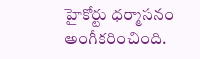హైకోర్టు ధర్మాసనం అంగీకరించింది.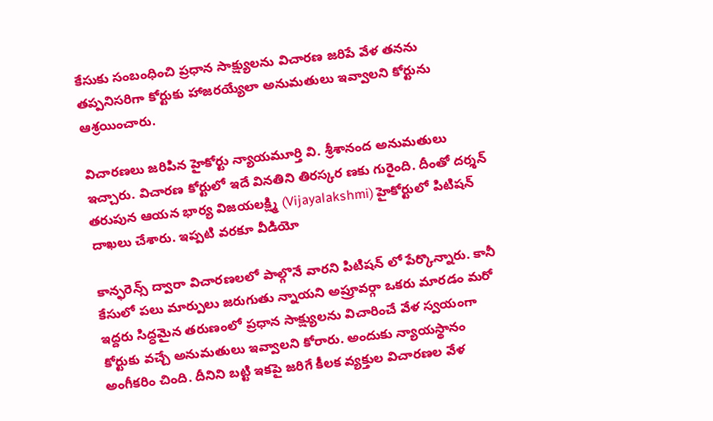కేసుకు సంబంధించి ప్రధాన సాక్ష్యులను విచారణ జరిపే వేళ తనను తప్పనిసరిగా కోర్టుకు హాజరయ్యేలా అనుమతులు ఇవ్వాలని కోర్టును ఆశ్రయించారు.

విచారణలు జరిపిన హైకోర్టు న్యాయమూర్తి వి. శ్రీశానంద అనుమతులు ఇచ్చారు. విచారణ కోర్టులో ఇదే వినతిని తిరస్కర ణకు గురైంది. దీంతో దర్శన్ తరుపున ఆయన భార్య విజయలక్ష్మి (Vijayalakshmi) హైకోర్టులో పిటిషన్ దాఖలు చేశారు. ఇప్పటి వరకూ వీడియో

కాన్ఫరెన్స్ ద్వారా విచారణలలో పాల్గొనే వారని పిటిషన్ లో పేర్కొన్నారు. కానీ కేసులో పలు మార్పులు జరుగుతు న్నాయని అప్రూవర్గా ఒకరు మారడం మరో ఇద్దరు సిద్ధమైన తరుణంలో ప్రధాన సాక్ష్యులను విచారించే వేళ స్వయంగా కోర్టుకు వచ్చే అనుమతులు ఇవ్వాలని కోరారు. అందుకు న్యాయస్థానం అంగీకరిం చింది. దీనిని బట్టి ఇకపై జరిగే కీలక వ్యక్తుల విచారణల వేళ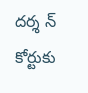దర్శ న్ కోర్టుకు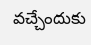వచ్చేందుకు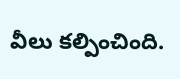వీలు కల్పించింది.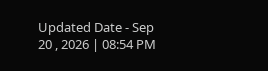Updated Date - Sep 20 , 2026 | 08:54 PM